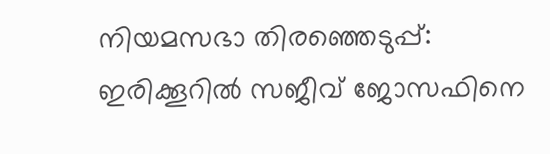നിയമസഭാ തിരഞ്ഞെടുപ്പ്: ഇരിക്കൂറിൽ സജീവ് ജോസഫിനെ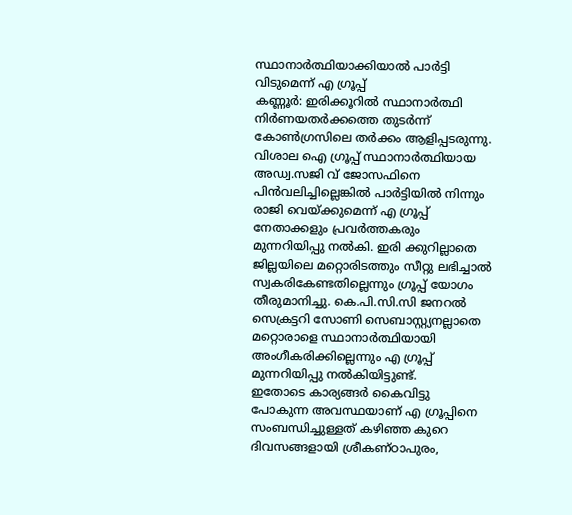സ്ഥാനാർത്ഥിയാക്കിയാൽ പാർട്ടി വിടുമെന്ന് എ ഗ്രൂപ്പ്
കണ്ണൂർ: ഇരിക്കൂറിൽ സ്ഥാനാർത്ഥി നിർണയതർക്കത്തെ തുടർന്ന് കോൺഗ്രസിലെ തർക്കം ആളിപ്പടരുന്നു. വിശാല ഐ ഗ്രൂപ്പ് സ്ഥാനാർത്ഥിയായ അഡ്വ.സജി വ് ജോസഫിനെ പിൻവലിച്ചില്ലെങ്കിൽ പാർട്ടിയിൽ നിന്നും രാജി വെയ്ക്കുമെന്ന് എ ഗ്രൂപ്പ് നേതാക്കളും പ്രവർത്തകരും മുന്നറിയിപ്പു നൽകി. ഇരി ക്കുറില്ലാതെ ജില്ലയിലെ മറ്റൊരിടത്തും സീറ്റു ലഭിച്ചാൽ സ്വകരികേണ്ടതില്ലെന്നും ഗ്രൂപ്പ് യോഗം തീരുമാനിച്ചു. കെ.പി.സി.സി ജനറൽ സെക്രട്ടറി സോണി സെബാസ്റ്റ്യനല്ലാതെ മറ്റൊരാളെ സ്ഥാനാർത്ഥിയായി അംഗീകരിക്കില്ലെന്നും എ ഗ്രൂപ്പ് മുന്നറിയിപ്പു നൽകിയിട്ടുണ്ട്.
ഇതോടെ കാര്യങ്ങർ കൈവിട്ടു പോകുന്ന അവസ്ഥയാണ് എ ഗ്രൂപ്പിനെ സംബന്ധിച്ചുള്ളത് കഴിഞ്ഞ കുറെ ദിവസങ്ങളായി ശ്രീകണ്ഠാപുരം,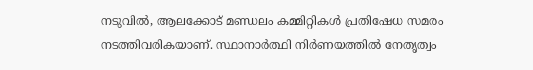നടുവിൽ, ആലക്കോട് മണ്ഡലം കമ്മിറ്റികൾ പ്രതിഷേധ സമരം നടത്തിവരികയാണ്. സ്ഥാനാർത്ഥി നിർണയത്തിൽ നേതൃത്വം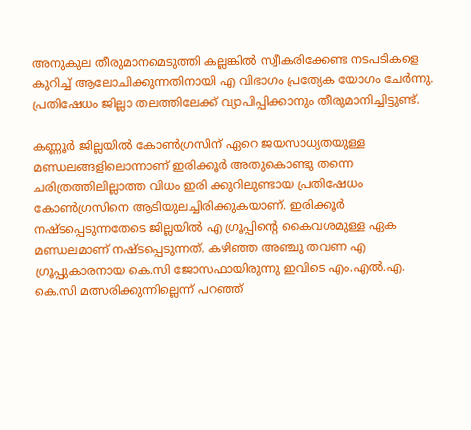അനുകുല തീരുമാനമെടുത്തി കല്ലങ്കിൽ സ്വീകരിക്കേണ്ട നടപടികളെ കുറിച്ച് ആലോചിക്കുന്നതിനായി എ വിഭാഗം പ്രത്യേക യോഗം ചേർന്നു. പ്രതിഷേധം ജില്ലാ തലത്തിലേക്ക് വ്യാപിപ്പിക്കാനും തീരുമാനിച്ചിട്ടുണ്ട്.

കണ്ണൂർ ജില്ലയിൽ കോൺഗ്രസിന് ഏറെ ജയസാധ്യതയുള്ള മണ്ഡലങ്ങളിലൊന്നാണ് ഇരിക്കൂർ അതുകൊണ്ടു തന്നെ ചരിത്രത്തിലില്ലാത്ത വിധം ഇരി ക്കുറിലുണ്ടായ പ്രതിഷേധം കോൺഗ്രസിനെ ആടിയുലച്ചിരിക്കുകയാണ്. ഇരിക്കൂർ നഷ്ടപ്പെടുന്നതേടെ ജില്ലയിൽ എ ഗ്രൂപ്പിന്റെ കൈവശമുള്ള ഏക മണ്ഡലമാണ് നഷ്ടപ്പെടുന്നത്. കഴിഞ്ഞ അഞ്ചു തവണ എ ഗ്രൂപ്പുകാരനായ കെ.സി ജോസഫായിരുന്നു ഇവിടെ എം.എൽ.എ. കെ.സി മത്സരിക്കുന്നില്ലെന്ന് പറഞ്ഞ്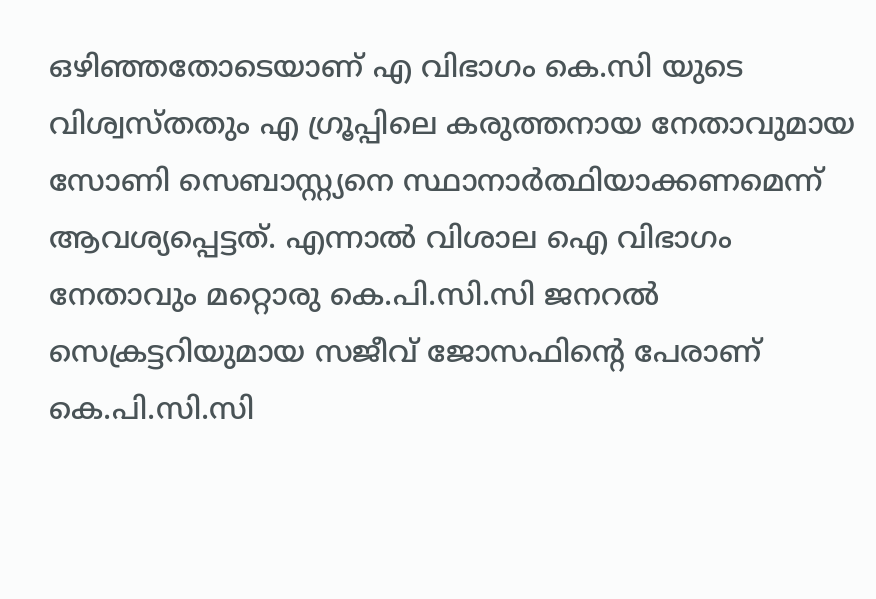ഒഴിഞ്ഞതോടെയാണ് എ വിഭാഗം കെ.സി യുടെ വിശ്വസ്തതും എ ഗ്രൂപ്പിലെ കരുത്തനായ നേതാവുമായ സോണി സെബാസ്റ്റ്യനെ സ്ഥാനാർത്ഥിയാക്കണമെന്ന് ആവശ്യപ്പെട്ടത്. എന്നാൽ വിശാല ഐ വിഭാഗം നേതാവും മറ്റൊരു കെ.പി.സി.സി ജനറൽ സെക്രട്ടറിയുമായ സജീവ് ജോസഫിന്റെ പേരാണ് കെ.പി.സി.സി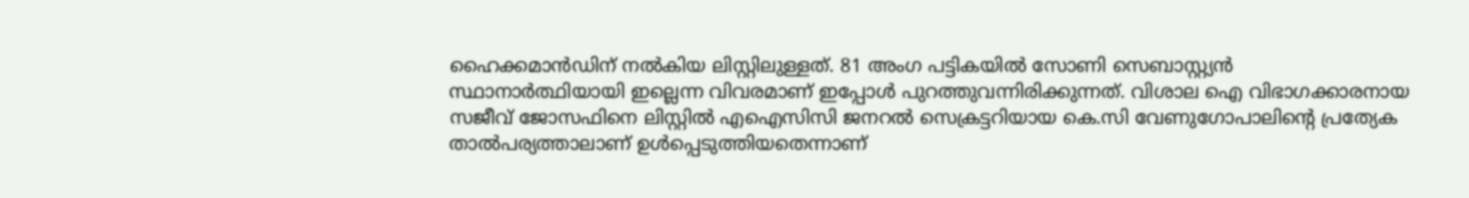ഹൈക്കമാൻഡിന് നൽകിയ ലിസ്റ്റിലുള്ളത്. 81 അംഗ പട്ടികയിൽ സോണി സെബാസ്റ്റ്യൻ സ്ഥാനാർത്ഥിയായി ഇല്ലെന്ന വിവരമാണ് ഇപ്പോൾ പുറത്തുവന്നിരിക്കുന്നത്. വിശാല ഐ വിഭാഗക്കാരനായ സജീവ് ജോസഫിനെ ലിസ്റ്റിൽ എഐസിസി ജനറൽ സെക്രട്ടറിയായ കെ.സി വേണുഗോപാലിന്റെ പ്രത്യേക താൽപര്യത്താലാണ് ഉൾപ്പെടുത്തിയതെന്നാണ്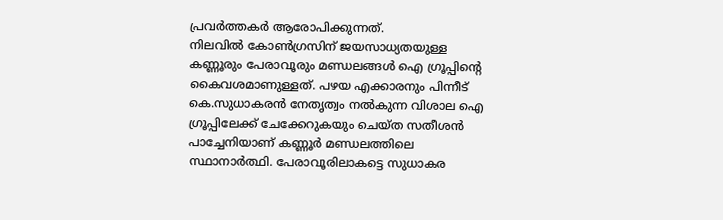പ്രവർത്തകർ ആരോപിക്കുന്നത്.
നിലവിൽ കോൺഗ്രസിന് ജയസാധ്യതയുള്ള കണ്ണൂരും പേരാവൂരും മണ്ഡലങ്ങൾ ഐ ഗ്രൂപ്പിന്റെ കൈവശമാണുള്ളത്. പഴയ എക്കാരനും പിന്നീട് കെ.സുധാകരൻ നേതൃത്വം നൽകുന്ന വിശാല ഐ ഗ്രൂപ്പിലേക്ക് ചേക്കേറുകയും ചെയ്ത സതീശൻ പാച്ചേനിയാണ് കണ്ണൂർ മണ്ഡലത്തിലെ സ്ഥാനാർത്ഥി. പേരാവൂരിലാകട്ടെ സുധാകര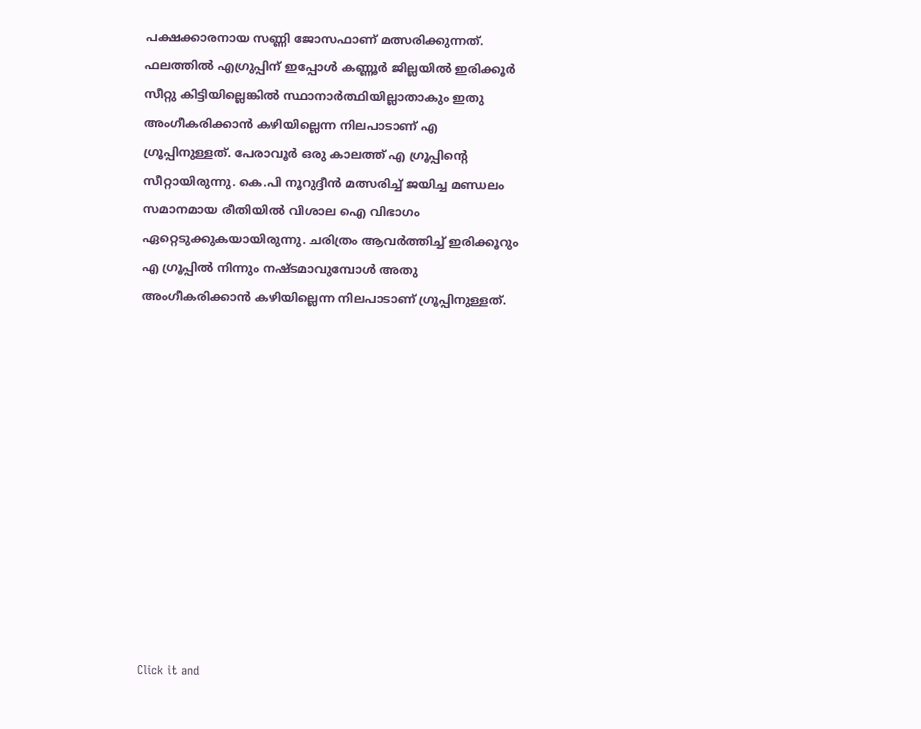പക്ഷക്കാരനായ സണ്ണി ജോസഫാണ് മത്സരിക്കുന്നത്. ഫലത്തിൽ എഗ്രുപ്പിന് ഇപ്പോൾ കണ്ണൂർ ജില്ലയിൽ ഇരിക്കൂർ സീറ്റു കിട്ടിയില്ലെങ്കിൽ സ്ഥാനാർത്ഥിയില്ലാതാകും ഇതു അംഗീകരിക്കാൻ കഴിയില്ലെന്ന നിലപാടാണ് എ ഗ്രൂപ്പിനുള്ളത്. പേരാവൂർ ഒരു കാലത്ത് എ ഗ്രൂപ്പിന്റെ സീറ്റായിരുന്നു. കെ.പി നൂറുദ്ദീൻ മത്സരിച്ച് ജയിച്ച മണ്ഡലം സമാനമായ രീതിയിൽ വിശാല ഐ വിഭാഗം ഏറ്റെടുക്കുകയായിരുന്നു. ചരിത്രം ആവർത്തിച്ച് ഇരിക്കൂറും എ ഗ്രൂപ്പിൽ നിന്നും നഷ്ടമാവുമ്പോൾ അതു അംഗീകരിക്കാൻ കഴിയില്ലെന്ന നിലപാടാണ് ഗ്രൂപ്പിനുള്ളത്.












Click it and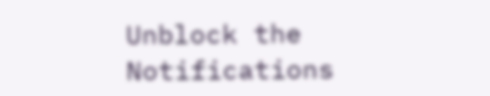Unblock the Notifications